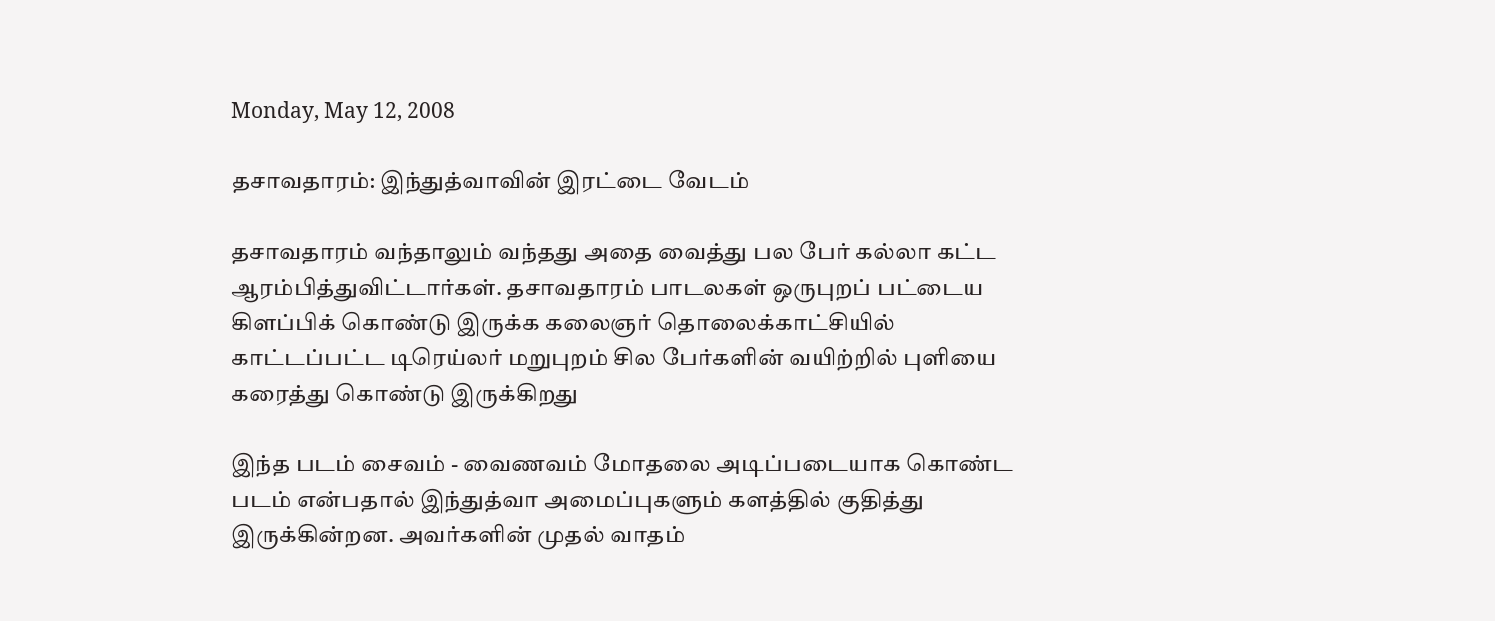Monday, May 12, 2008

தசாவதாரம்: இந்துத்வாவின் இரட்டை வேடம்

தசாவதாரம் வந்தாலும் வந்தது அதை வைத்து பல பேர் கல்லா கட்ட ஆரம்பித்துவிட்டார்கள். தசாவதாரம் பாடலகள் ஒருபுறப் பட்டைய கிளப்பிக் கொண்டு இருக்க கலைஞர் தொலைக்காட்சியில் காட்டப்பட்ட டிரெய்லர் மறுபுறம் சில பேர்களின் வயிற்றில் புளியை கரைத்து கொண்டு இருக்கிறது

இந்த படம் சைவம் - வைணவம் மோதலை அடிப்படையாக கொண்ட படம் என்பதால் இந்துத்வா அமைப்புகளும் களத்தில் குதித்து இருக்கின்றன. அவர்களின் முதல் வாதம்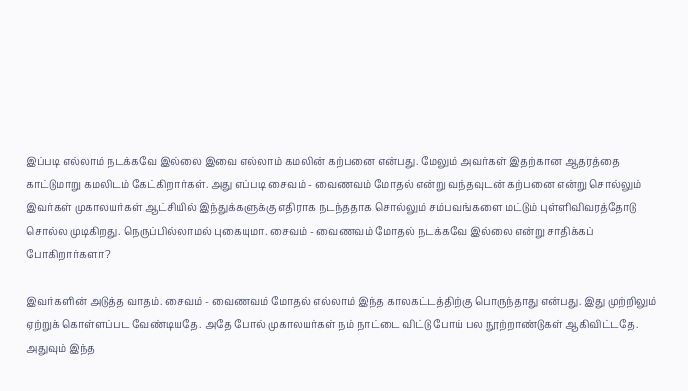இப்படி எல்லாம் நடக்கவே இல்லை இவை எல்லாம் கமலின் கற்பனை என்பது. மேலும் அவர்கள் இதற்கான ஆதரத்தை காட்டுமாறு கமலிடம் கேட்கிறார்கள். அது எப்படி சைவம் - வைணவம் மோதல் என்று வந்தவுடன் கற்பனை என்று சொல்லும் இவர்கள் முகாலயர்கள் ஆட்சியில் இந்துக்களுக்கு எதிராக நடந்ததாக சொல்லும் சம்பவங்களை மட்டும் புள்ளிவிவரத்தோடு சொல்ல முடிகிறது. நெருப்பில்லாமல் புகையுமா. சைவம் - வைணவம் மோதல் நடக்கவே இல்லை என்று சாதிக்கப் போகிறார்களா?

இவர்களின் அடுத்த வாதம். சைவம் - வைணவம் மோதல் எல்லாம் இந்த காலகட்டத்திற்கு பொருந்தாது என்பது. இது முற்றிலும் ஏற்றுக் கொள்ளப்பட வேண்டியதே. அதே போல் முகாலயர்கள் நம் நாட்டை விட்டு போய் பல நூற்றாண்டுகள் ஆகிவிட்டதே. அதுவும் இந்த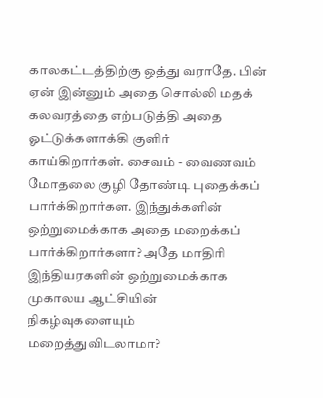காலகட்டத்திற்கு ஒத்து வராதே. பின் ஏன் இன்னும் அதை சொல்லி மதக் கலவரத்தை எற்படுத்தி அதை ஓட்டுக்களாக்கி குளிர் காய்கிறார்கள். சைவம் - வைணவம் மோதலை குழி தோண்டி புதைக்கப் பார்க்கிறார்கள. இந்துக்களின் ஒற்றுமைக்காக அதை மறைக்கப் பார்க்கிறார்களா? அதே மாதிரி இந்தியரகளின் ஒற்றுமைக்காக முகாலய ஆட்சியின் நிகழ்வுகளையும் மறைத்துவிடலாமா?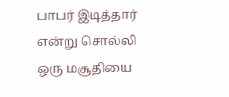பாபர் இடித்தார் என்று சொல்லி ஒரு மசூதியை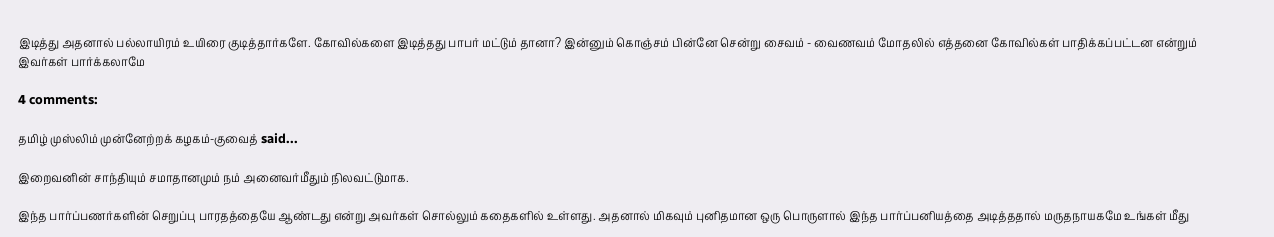இடித்து அதனால் பல்லாயிரம் உயிரை குடித்தார்களே. கோவில்களை இடித்தது பாபர் மட்டும் தானா? இன்னும் கொஞ்சம் பின்னே சென்று சைவம் - வைணவம் மோதலில் எத்தனை கோவில்கள் பாதிக்கப்பட்டன என்றும் இவர்கள் பார்க்கலாமே

4 comments:

தமிழ் முஸ்லிம் முன்னேற்றக் கழகம்-குவைத் said...

இறைவனின் சாந்தியும் சமாதானமும் நம் அனைவர்மீதும் நிலவட்டுமாக.

இந்த பார்ப்பணர்களின் செறுப்பு பாரதத்தையே ஆண்டது என்று அவர்கள் சொல்லும் கதைகளில் உள்ளது. அதனால் மிகவும் புனிதமான ஒரு பொருளால் இந்த பார்ப்பனியத்தை அடித்ததால் மருதநாயகமே உங்கள் மீது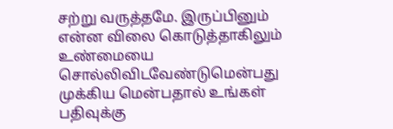சற்று வருத்தமே. இருப்பினும் என்ன விலை கொடுத்தாகிலும் உண்மையை சொல்லிவிடவேண்டுமென்பது முக்கிய மென்பதால் உங்கள் பதிவுக்கு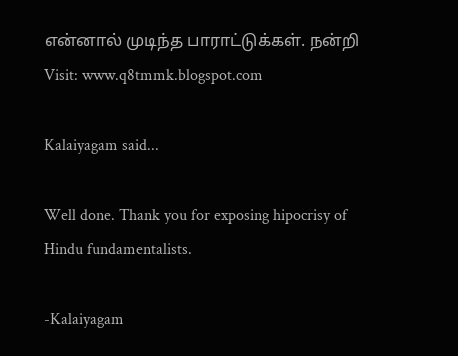என்னால் முடிந்த பாராட்டுக்கள். நன்றி
Visit: www.q8tmmk.blogspot.com

Kalaiyagam said...

Well done. Thank you for exposing hipocrisy of Hindu fundamentalists.

-Kalaiyagam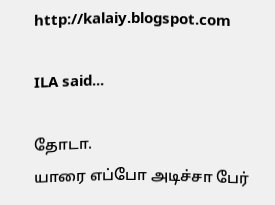http://kalaiy.blogspot.com

ILA said...

தோடா.
யாரை எப்போ அடிச்சா பேர்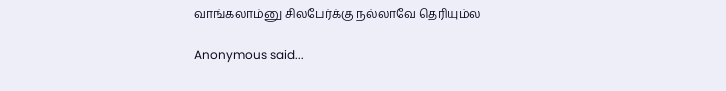வாங்கலாம்னு சிலபேர்க்கு நல்லாவே தெரியும்ல

Anonymous said...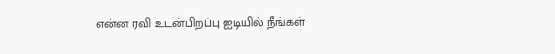என்ன ரவி உடன்பிறப்பு ஐடியில் நீங்கள்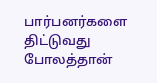பார்பனர்களை திட்டுவது போலத்தான்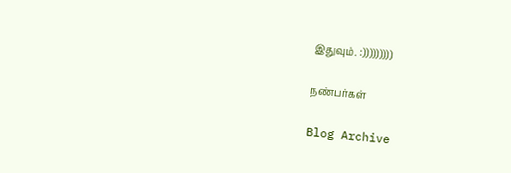இதுவும். :)))))))))

நண்பர்கள்

Blog Archive